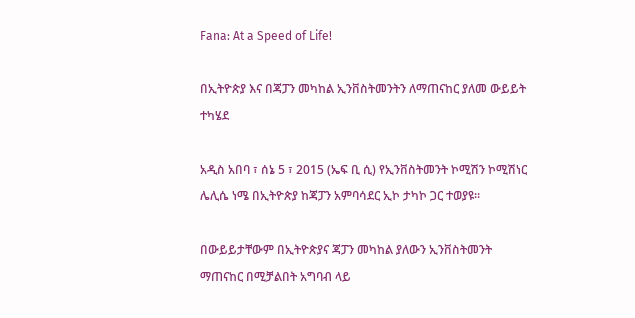Fana: At a Speed of Life!

በኢትዮጵያ እና በጃፓን መካከል ኢንቨስትመንትን ለማጠናከር ያለመ ውይይት ተካሄደ

አዲስ አበባ ፣ ሰኔ 5 ፣ 2015 (ኤፍ ቢ ሲ) የኢንቨስትመንት ኮሚሽን ኮሚሽነር ሌሊሴ ነሜ በኢትዮጵያ ከጃፓን አምባሳደር ኢኮ ታካኮ ጋር ተወያዩ።

በውይይታቸውም በኢትዮጵያና ጃፓን መካከል ያለውን ኢንቨስትመንት ማጠናከር በሚቻልበት አግባብ ላይ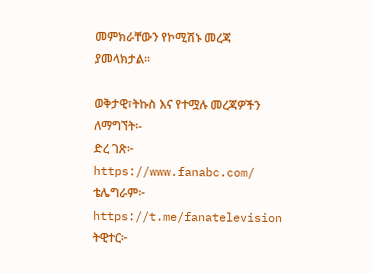መምክራቸውን የኮሚሽኑ መረጃ ያመላክታል፡፡

ወቅታዊ፣ትኩስ እና የተሟሉ መረጃዎችን ለማግኘት፡-
ድረ ገጽ፦ https://www.fanabc.com/
ቴሌግራም፦ https://t.me/fanatelevision
ትዊተር፦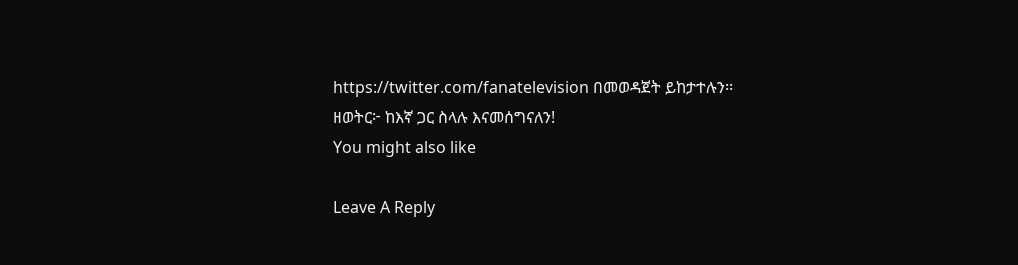https://twitter.com/fanatelevision በመወዳጀት ይከታተሉን፡፡
ዘወትር፦ ከእኛ ጋር ስላሉ እናመሰግናለን!
You might also like

Leave A Reply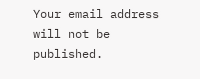Your email address will not be published.